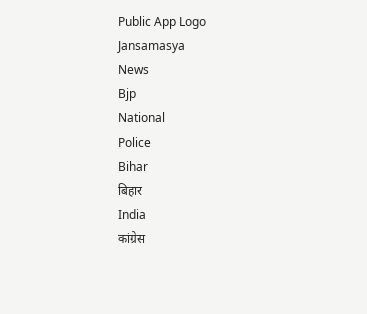Public App Logo
Jansamasya
News
Bjp
National
Police
Bihar
बिहार
India
कांग्रेस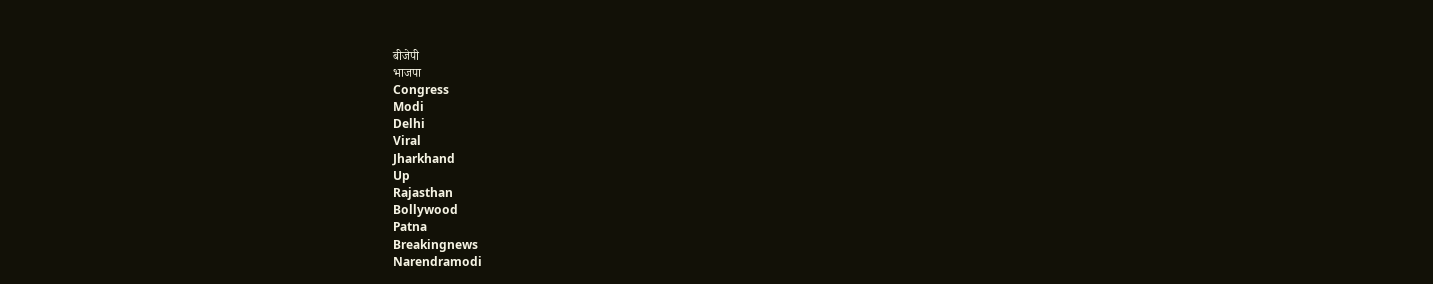बीजेपी
भाजपा
Congress
Modi
Delhi
Viral
Jharkhand
Up
Rajasthan
Bollywood
Patna
Breakingnews
Narendramodi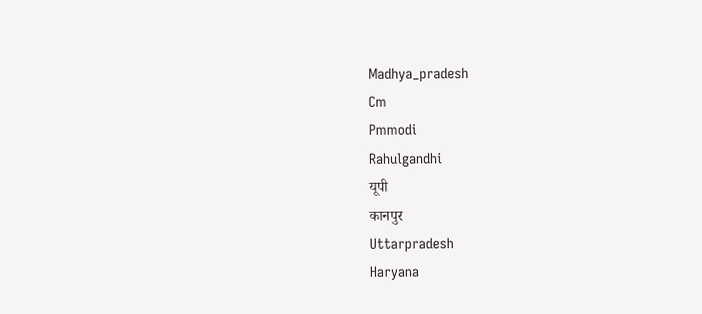Madhya_pradesh
Cm
Pmmodi
Rahulgandhi
यूपी
कानपुर
Uttarpradesh
Haryana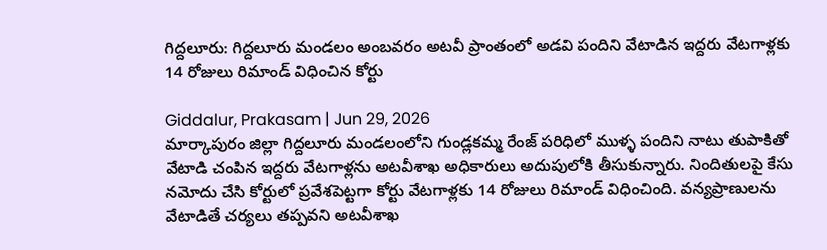గిద్దలూరు: గిద్దలూరు మండలం అంబవరం అటవీ ప్రాంతంలో అడవి పందిని వేటాడిన ఇద్దరు వేటగాళ్లకు 14 రోజులు రిమాండ్ విధించిన కోర్టు

Giddalur, Prakasam | Jun 29, 2026
మార్కాపురం జిల్లా గిద్దలూరు మండలంలోని గుండ్లకమ్మ రేంజ్ పరిధిలో ముళ్ళ పందిని నాటు తుపాకితో వేటాడి చంపిన ఇద్దరు వేటగాళ్లను అటవీశాఖ అధికారులు అదుపులోకి తీసుకున్నారు. నిందితులపై కేసు నమోదు చేసి కోర్టులో ప్రవేశపెట్టగా కోర్టు వేటగాళ్లకు 14 రోజులు రిమాండ్ విధించింది. వన్యప్రాణులను వేటాడితే చర్యలు తప్పవని అటవీశాఖ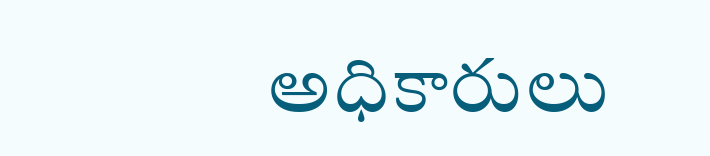అధికారులు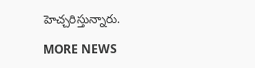హెచ్చరిస్తున్నారు.

MORE NEWS